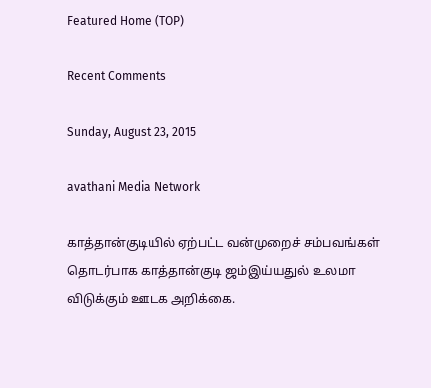Featured Home (TOP)

Recent Comments

Sunday, August 23, 2015

avathani Media Network

காத்தான்குடியில் ஏற்பட்ட வன்முறைச் சம்பவங்கள் தொடர்பாக காத்தான்குடி ஜம்இய்யதுல் உலமா விடுக்கும் ஊடக அறிக்கை.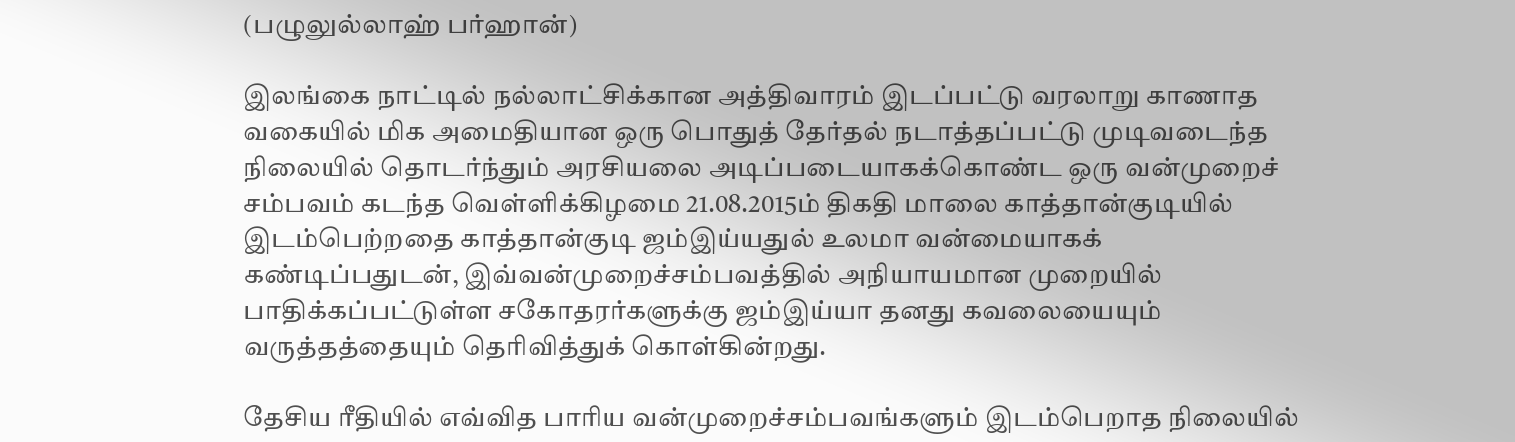(பழுலுல்லாஹ் பர்ஹான்)

இலங்கை நாட்டில் நல்லாட்சிக்கான அத்திவாரம் இடப்பட்டு வரலாறு காணாத வகையில் மிக அமைதியான ஒரு பொதுத் தேர்தல் நடாத்தப்பட்டு முடிவடைந்த நிலையில் தொடர்ந்தும் அரசியலை அடிப்படையாகக்கொண்ட ஒரு வன்முறைச் சம்பவம் கடந்த வெள்ளிக்கிழமை 21.08.2015ம் திகதி மாலை காத்தான்குடியில் இடம்பெற்றதை காத்தான்குடி ஜம்இய்யதுல் உலமா வன்மையாகக் கண்டிப்பதுடன், இவ்வன்முறைச்சம்பவத்தில் அநியாயமான முறையில் பாதிக்கப்பட்டுள்ள சகோதரர்களுக்கு ஜம்இய்யா தனது கவலையையும் வருத்தத்தையும் தெரிவித்துக் கொள்கின்றது.

தேசிய ரீதியில் எவ்வித பாரிய வன்முறைச்சம்பவங்களும் இடம்பெறாத நிலையில்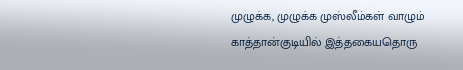முழுக்க, முழுக்க முஸ்லீம்கள் வாழும் காத்தான்குடியில் இத்தகையதொரு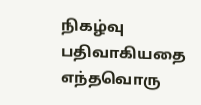நிகழ்வு பதிவாகியதை எந்தவொரு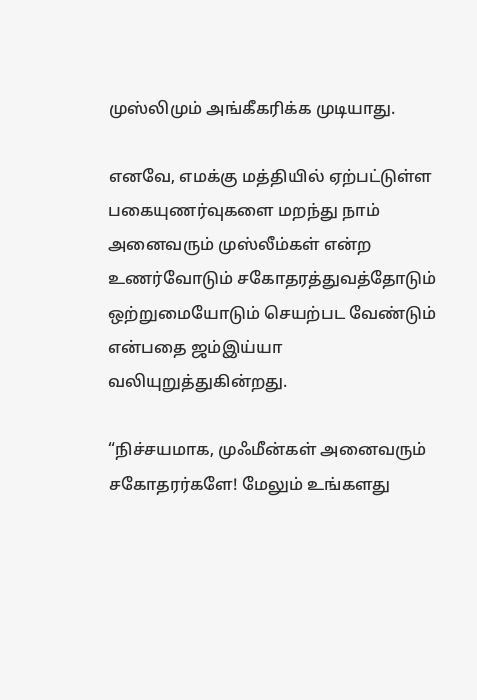முஸ்லிமும் அங்கீகரிக்க முடியாது.

எனவே, எமக்கு மத்தியில் ஏற்பட்டுள்ள பகையுணர்வுகளை மறந்து நாம் அனைவரும் முஸ்லீம்கள் என்ற உணர்வோடும் சகோதரத்துவத்தோடும் ஒற்றுமையோடும் செயற்பட வேண்டும் என்பதை ஜம்இய்யா வலியுறுத்துகின்றது.

“நிச்சயமாக, முஃமீன்கள் அனைவரும் சகோதரர்களே! மேலும் உங்களது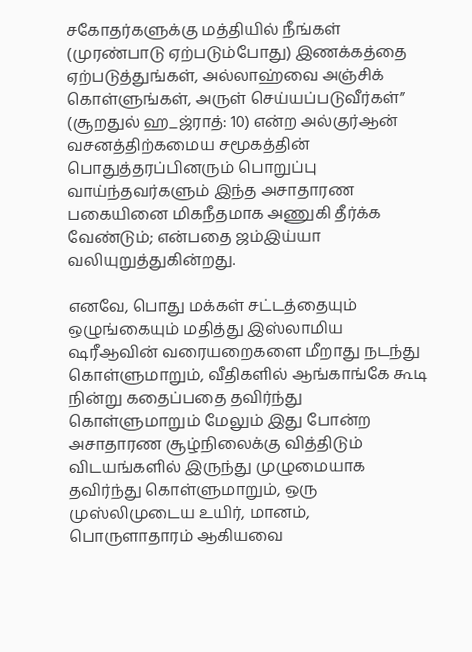சகோதர்களுக்கு மத்தியில் நீங்கள் (முரண்பாடு ஏற்படும்போது) இணக்கத்தை ஏற்படுத்துங்கள், அல்லாஹ்வை அஞ்சிக் கொள்ளுங்கள், அருள் செய்யப்படுவீர்கள்” (சூறதுல் ஹ_ஜ்ராத்: 10) என்ற அல்குர்ஆன் வசனத்திற்கமைய சமூகத்தின் பொதுத்தரப்பினரும் பொறுப்பு வாய்ந்தவர்களும் இந்த அசாதாரண பகையினை மிகநீதமாக அணுகி தீர்க்க வேண்டும்; என்பதை ஜம்இய்யா  வலியுறுத்துகின்றது.

எனவே, பொது மக்கள் சட்டத்தையும் ஒழுங்கையும் மதித்து இஸ்லாமிய ஷரீஆவின் வரையறைகளை மீறாது நடந்து கொள்ளுமாறும், வீதிகளில் ஆங்காங்கே கூடி நின்று கதைப்பதை தவிர்ந்து கொள்ளுமாறும் மேலும் இது போன்ற அசாதாரண சூழ்நிலைக்கு வித்திடும் விடயங்களில் இருந்து முழுமையாக தவிர்ந்து கொள்ளுமாறும், ஒரு முஸ்லிமுடைய உயிர், மானம், பொருளாதாரம் ஆகியவை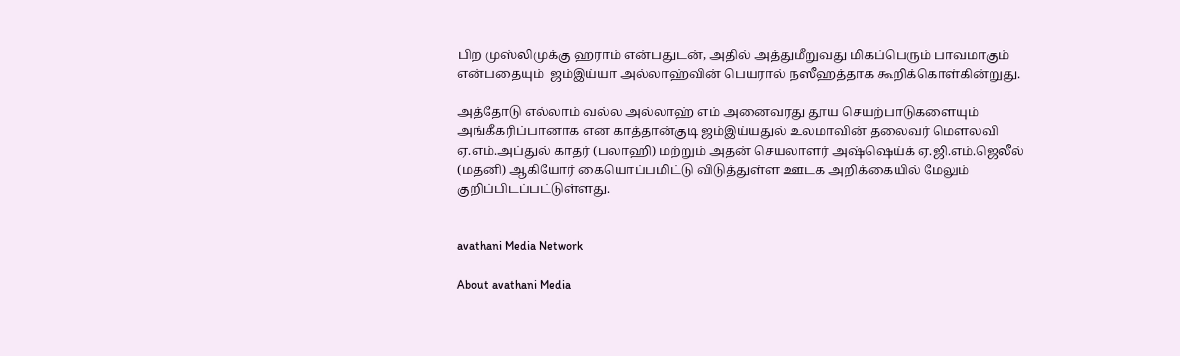பிற முஸ்லிமுக்கு ஹராம் என்பதுடன், அதில் அத்துமீறுவது மிகப்பெரும் பாவமாகும் என்பதையும்  ஜம்இய்யா அல்லாஹ்வின் பெயரால் நஸீஹத்தாக கூறிக்கொள்கின்றுது.

அத்தோடு எல்லாம் வல்ல அல்லாஹ் எம் அனைவரது தூய செயற்பாடுகளையும் அங்கீகரிப்பானாக என காத்தான்குடி ஜம்இய்யதுல் உலமாவின் தலைவர் மௌலவி ஏ.எம்.அப்துல் காதர் (பலாஹி) மற்றும் அதன் செயலாளர் அஷ்ஷெய்க் ஏ.ஜி.எம்.ஜெலீல் (மதனி) ஆகியோர் கையொப்பமிட்டு விடுத்துள்ள ஊடக அறிக்கையில் மேலும் குறிப்பிடப்பட்டுள்ளது.


avathani Media Network

About avathani Media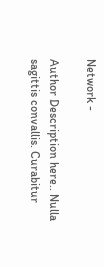Network -

Author Description here.. Nulla sagittis convallis. Curabitur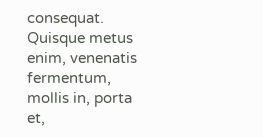consequat. Quisque metus enim, venenatis fermentum, mollis in, porta et,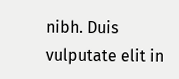nibh. Duis vulputate elit in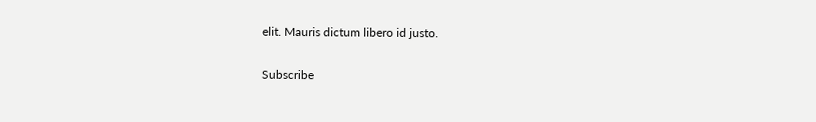elit. Mauris dictum libero id justo.

Subscribe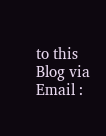to this Blog via Email :